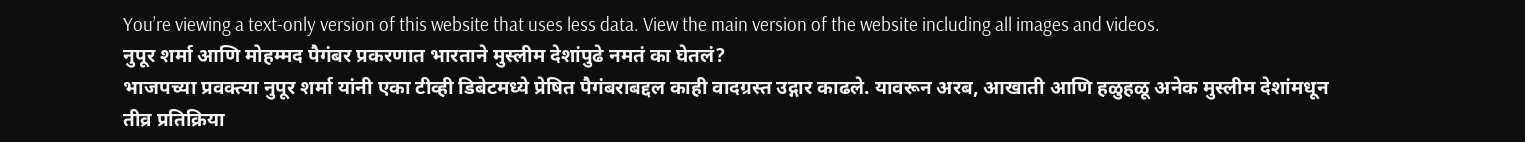You’re viewing a text-only version of this website that uses less data. View the main version of the website including all images and videos.
नुपूर शर्मा आणि मोहम्मद पैगंबर प्रकरणात भारताने मुस्लीम देशांपुढे नमतं का घेतलं?
भाजपच्या प्रवक्त्या नुपूर शर्मा यांनी एका टीव्ही डिबेटमध्ये प्रेषित पैगंबराबद्दल काही वादग्रस्त उद्गार काढले. यावरून अरब, आखाती आणि हळुहळू अनेक मुस्लीम देशांमधून तीव्र प्रतिक्रिया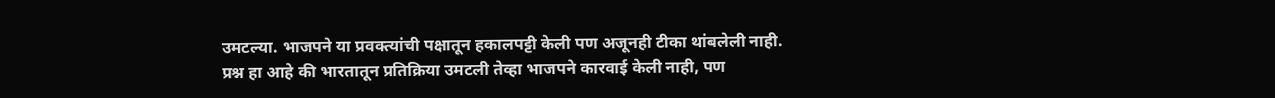उमटल्या. भाजपने या प्रवक्त्यांची पक्षातून हकालपट्टी केली पण अजूनही टीका थांबलेली नाही.
प्रश्न हा आहे की भारतातून प्रतिक्रिया उमटली तेव्हा भाजपने कारवाई केली नाही, पण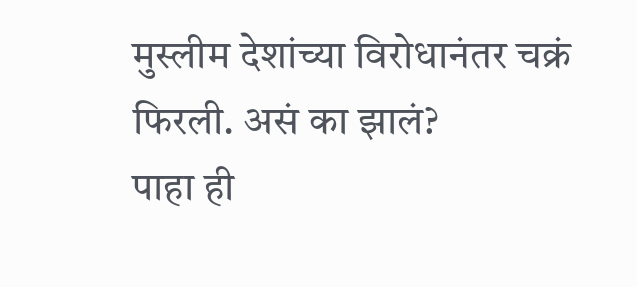मुस्लीम देशांच्या विरोधानंतर चक्रं फिरली. असं का झालं?
पाहा ही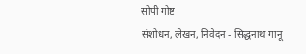सोपी गोष्ट
संशोधन, लेखन, निवेदन - सिद्धनाथ गानू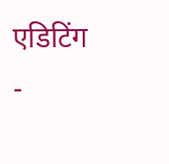एडिटिंग -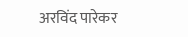अरविंद पारेकर